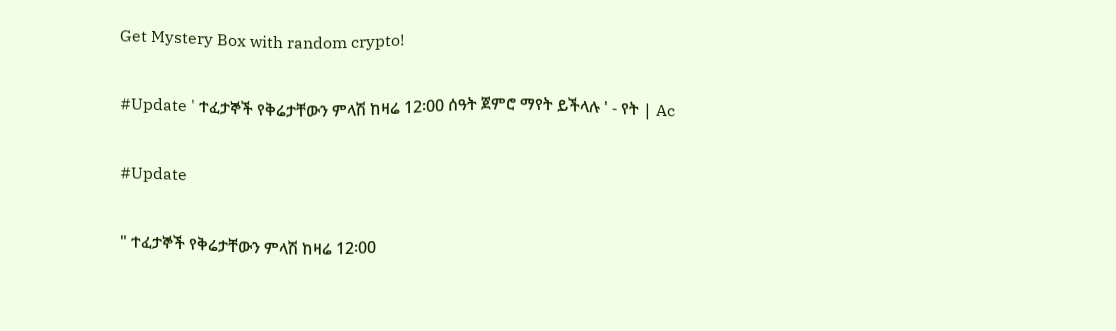Get Mystery Box with random crypto!

#Update ' ተፈታኞች የቅሬታቸውን ምላሽ ከዛሬ 12፡00 ሰዓት ጀምሮ ማየት ይችላሉ ' - የት | Ac

#Update

" ተፈታኞች የቅሬታቸውን ምላሽ ከዛሬ 12፡00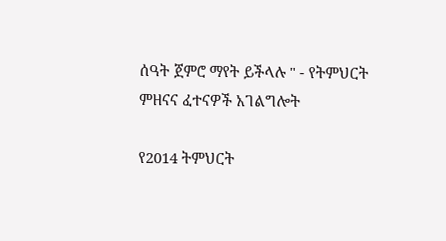ሰዓት ጀምሮ ማየት ይችላሉ " - የትምህርት ምዘናና ፈተናዎች አገልግሎት

የ2014 ትምህርት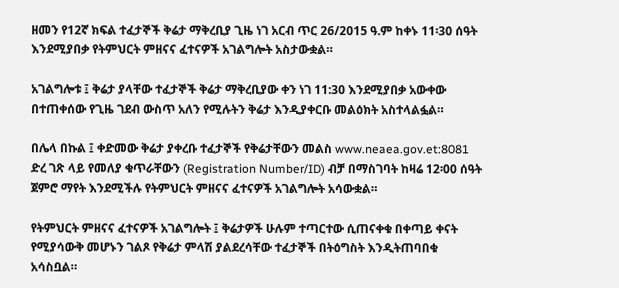ዘመን የ12ኛ ክፍል ተፈታኞች ቅሬታ ማቅረቢያ ጊዜ ነገ አርብ ጥር 26/2015 ዓ.ም ከቀኑ 11፡30 ሰዓት እንደሚያበቃ የትምህርት ምዘናና ፈተናዎች አገልግሎት አስታውቋል።

አገልግሎቱ ፤ ቅሬታ ያላቸው ተፈታኞች ቅሬታ ማቅረቢያው ቀን ነገ 11:30 እንደሚያበቃ አውቀው በተጠቀሰው የጊዜ ገደብ ውስጥ አለን የሚሉትን ቅሬታ እንዲያቀርቡ መልዕክት አስተላልፏል።

በሌላ በኩል ፤ ቀድመው ቅሬታ ያቀረቡ ተፈታኞች የቅሬታቸውን መልስ www.neaea.gov.et:8081 ድረ ገጽ ላይ የመለያ ቁጥራቸውን (Registration Number/ID) ብቻ በማስገባት ከዛሬ 12፡00 ሰዓት ጀምሮ ማየት እንደሚችሉ የትምህርት ምዘናና ፈተናዎች አገልግሎት አሳውቋል።

የትምህርት ምዘናና ፈተናዎች አገልግሎት ፤ ቅሬታዎች ሁሉም ተጣርተው ሲጠናቀቁ በቀጣይ ቀናት የሚያሳውቅ መሆኑን ገልጾ የቅሬታ ምላሽ ያልደረሳቸው ተፈታኞች በትዕግስት እንዲትጠባበቁ አሳስቧል።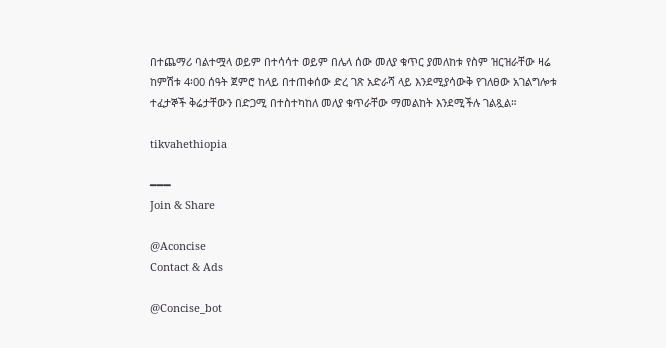በተጨማሪ ባልተሟላ ወይም በተሳሳተ ወይም በሌላ ሰው መለያ ቁጥር ያመለከቱ የስም ዝርዝራቸው ዛሬ ከምሽቱ 4፡00 ሰዓት ጀምሮ ከላይ በተጠቀሰው ድረ ገጽ አድራሻ ላይ እንደሚያሳውቅ የገለፀው አገልግሎቱ ተፈታኞች ቅሬታቸውን በድጋሚ በተስተካከለ መለያ ቁጥራቸው ማመልከት እንደሚችሉ ገልጿል።

tikvahethiopia

━━━
Join & Share

@Aconcise
Contact & Ads

@Concise_bot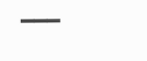━━━